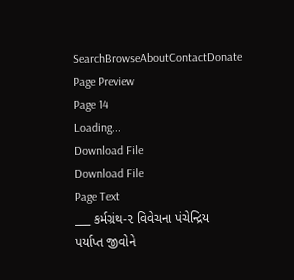SearchBrowseAboutContactDonate
Page Preview
Page 14
Loading...
Download File
Download File
Page Text
___ કર્મગ્રંથ-૨ વિવેચના પંચેન્દ્રિય પર્યાપ્ત જીવોને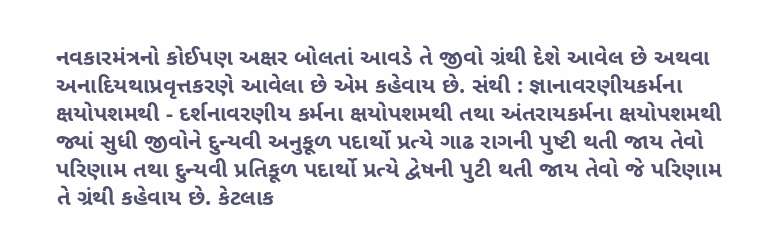નવકારમંત્રનો કોઈપણ અક્ષર બોલતાં આવડે તે જીવો ગ્રંથી દેશે આવેલ છે અથવા અનાદિયથાપ્રવૃત્તકરણે આવેલા છે એમ કહેવાય છે. સંથી : જ્ઞાનાવરણીયકર્મના ક્ષયોપશમથી - દર્શનાવરણીય કર્મના ક્ષયોપશમથી તથા અંતરાયકર્મના ક્ષયોપશમથી જ્યાં સુધી જીવોને દુન્યવી અનુકૂળ પદાર્થો પ્રત્યે ગાઢ રાગની પુષ્ટી થતી જાય તેવો પરિણામ તથા દુન્યવી પ્રતિકૂળ પદાર્થો પ્રત્યે દ્વેષની પુટી થતી જાય તેવો જે પરિણામ તે ગ્રંથી કહેવાય છે. કેટલાક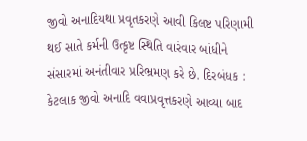જીવો અનાદિયથા પ્રવૃતકરણે આવી કિલષ્ટ પરિણામી થઈ સાતે કર્મની ઉત્કૃષ્ટ સ્થિતિ વારંવાર બાંધીને સંસારમાં અનંતીવાર પ્રરિભ્રમણ કરે છે. દિરબંધક : કેટલાક જીવો અનાદિ વવાપ્રવૃત્તકરણે આવ્યા બાદ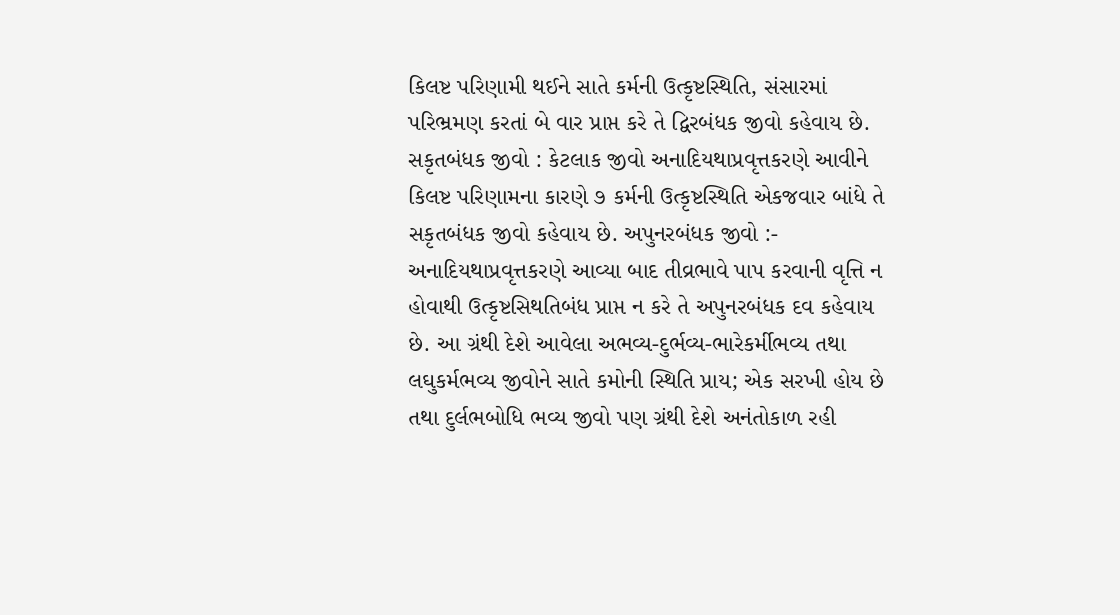કિલષ્ટ પરિણામી થઈને સાતે કર્મની ઉત્કૃષ્ટસ્થિતિ, સંસારમાં પરિભ્રમણ કરતાં બે વાર પ્રાપ્ત કરે તે દ્વિરબંધક જીવો કહેવાય છે. સકૃતબંધક જીવો : કેટલાક જીવો અનાદિયથાપ્રવૃત્તકરણે આવીને કિલષ્ટ પરિણામના કારણે ૭ કર્મની ઉત્કૃષ્ટસ્થિતિ એકજવાર બાંધે તે સકૃતબંધક જીવો કહેવાય છે. અપુનરબંધક જીવો :- અનાદિયથાપ્રવૃત્તકરણે આવ્યા બાદ તીવ્રભાવે પાપ કરવાની વૃત્તિ ન હોવાથી ઉત્કૃષ્ટસિથતિબંધ પ્રાપ્ત ન કરે તે અપુનરબંધક દવ કહેવાય છે. આ ગ્રંથી દેશે આવેલા અભવ્ય-દુર્ભવ્ય-ભારેકર્મીભવ્ય તથા લઘુકર્મભવ્ય જીવોને સાતે કમોની સ્થિતિ પ્રાય; એક સરખી હોય છે તથા દુર્લભબોધિ ભવ્ય જીવો પણ ગ્રંથી દેશે અનંતોકાળ રહી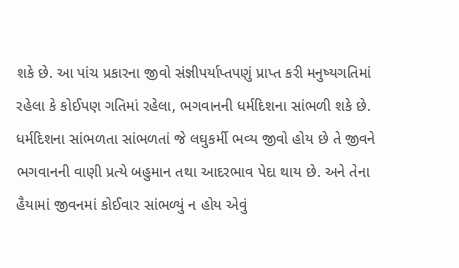શકે છે. આ પાંચ પ્રકારના જીવો સંજ્ઞીપર્યાપ્તપણું પ્રાપ્ત કરી મનુષ્યગતિમાં રહેલા કે કોઈપણ ગતિમાં રહેલા, ભગવાનની ધર્મદિશના સાંભળી શકે છે. ધર્મદિશના સાંભળતા સાંભળતાં જે લઘુકર્મી ભવ્ય જીવો હોય છે તે જીવને ભગવાનની વાણી પ્રત્યે બહુમાન તથા આદરભાવ પેદા થાય છે. અને તેના હૈયામાં જીવનમાં કોઈવાર સાંભળ્યું ન હોય એવું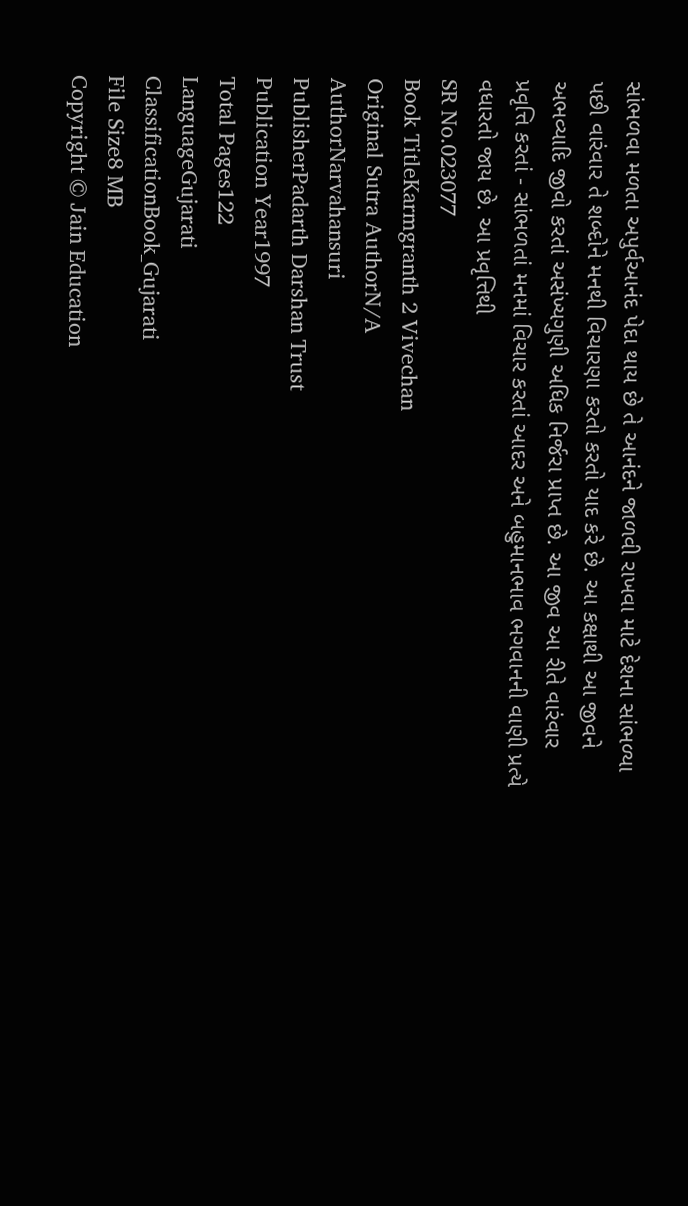સાંભળવા મળતા અપુર્વઆનંદ પેદા થાય છે તે આનંદને જાળવી રાખવા માટે દેશના સાંભળ્યા પછી વારંવાર તે શબ્દોને મનથી વિચારણા કરતો કરતો યાદ કરે છે. આ કક્ષાથી આ જીવને અભવ્યાદિ જીવો કરતાં અસંખ્યગુણી અધિક નિર્જરા પ્રાપ્ત છે. આ જીવ આ રીતે વારંવાર પ્રવૃત્તિ કરતાં - સાંભળતાં મનમાં વિચાર કરતાં આદર અને બહુમાનભાવ ભગવાનની વાણી પ્રત્યે વધારતો જાય છે. આ પ્રવૃત્તિથી
SR No.023077
Book TitleKarmgranth 2 Vivechan
Original Sutra AuthorN/A
AuthorNarvahansuri
PublisherPadarth Darshan Trust
Publication Year1997
Total Pages122
LanguageGujarati
ClassificationBook_Gujarati
File Size8 MB
Copyright © Jain Education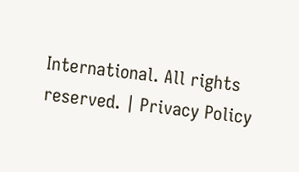International. All rights reserved. | Privacy Policy